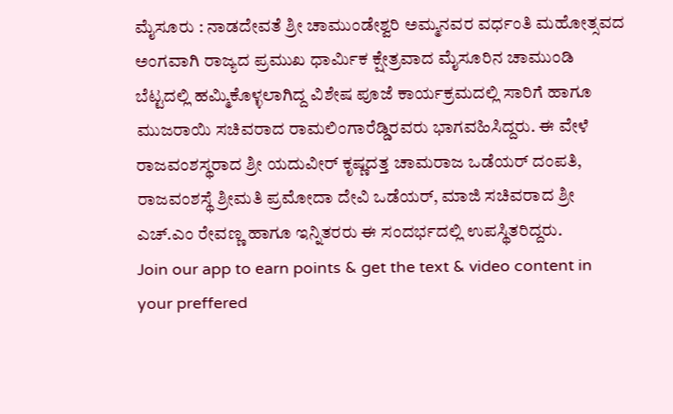ಮೈಸೂರು : ನಾಡದೇವತೆ ಶ್ರೀ ಚಾಮುಂಡೇಶ್ವರಿ ಅಮ್ಮನವರ ವರ್ಧಂತಿ ಮಹೋತ್ಸವದ ಅಂಗವಾಗಿ ರಾಜ್ಯದ ಪ್ರಮುಖ ಧಾರ್ಮಿಕ ಕ್ಷೇತ್ರವಾದ ಮೈಸೂರಿನ ಚಾಮುಂಡಿ ಬೆಟ್ಟದಲ್ಲಿ ಹಮ್ಮಿಕೊಳ್ಳಲಾಗಿದ್ದ ವಿಶೇಷ ಪೂಜೆ ಕಾರ್ಯಕ್ರಮದಲ್ಲಿ ಸಾರಿಗೆ ಹಾಗೂ ಮುಜರಾಯಿ ಸಚಿವರಾದ ರಾಮಲಿಂಗಾರೆಡ್ಡಿರವರು ಭಾಗವಹಿಸಿದ್ದರು. ಈ ವೇಳೆ ರಾಜವಂಶಸ್ಥರಾದ ಶ್ರೀ ಯದುವೀರ್ ಕೃಷ್ಣದತ್ತ ಚಾಮರಾಜ ಒಡೆಯರ್ ದಂಪತಿ, ರಾಜವಂಶಸ್ಥೆ ಶ್ರೀಮತಿ ಪ್ರಮೋದಾ ದೇವಿ ಒಡೆಯರ್, ಮಾಜಿ ಸಚಿವರಾದ ಶ್ರೀ ಎಚ್.ಎಂ ರೇವಣ್ಣ ಹಾಗೂ ಇನ್ನಿತರರು ಈ ಸಂದರ್ಭದಲ್ಲಿ ಉಪಸ್ಥಿತರಿದ್ದರು.
Join our app to earn points & get the text & video content in your preffered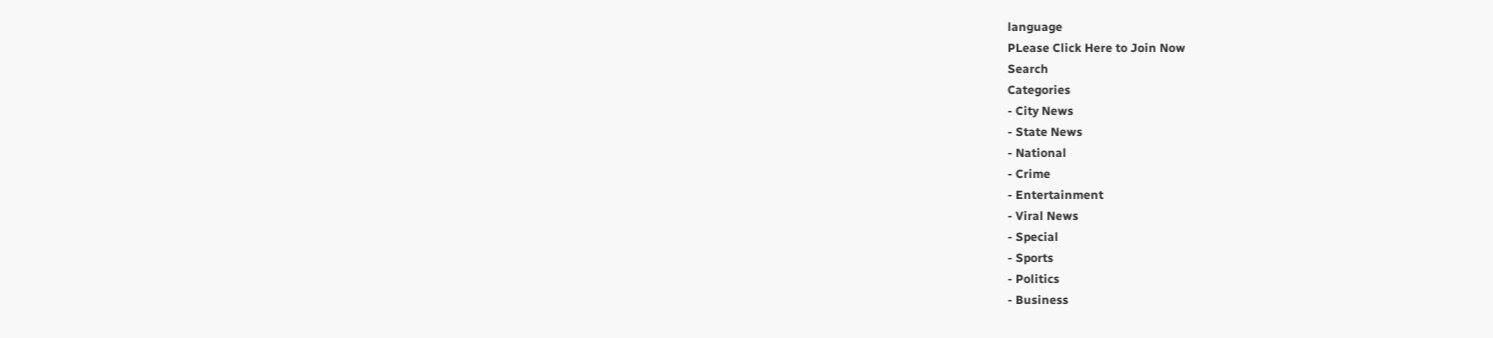language
PLease Click Here to Join Now
Search
Categories
- City News
- State News
- National
- Crime
- Entertainment
- Viral News
- Special
- Sports
- Politics
- Business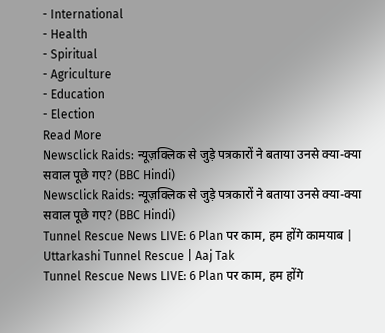- International
- Health
- Spiritual
- Agriculture
- Education
- Election
Read More
Newsclick Raids: न्यूज़क्लिक से जुड़े पत्रकारों ने बताया उनसे क्या-क्या सवाल पूछे गए? (BBC Hindi)
Newsclick Raids: न्यूज़क्लिक से जुड़े पत्रकारों ने बताया उनसे क्या-क्या सवाल पूछे गए? (BBC Hindi)
Tunnel Rescue News LIVE: 6 Plan पर काम, हम होंगे कामयाब | Uttarkashi Tunnel Rescue | Aaj Tak
Tunnel Rescue News LIVE: 6 Plan पर काम, हम होंगे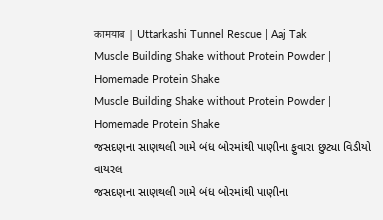कामयाब | Uttarkashi Tunnel Rescue | Aaj Tak
Muscle Building Shake without Protein Powder | Homemade Protein Shake
Muscle Building Shake without Protein Powder | Homemade Protein Shake
જસદણના સાણથલી ગામે બંધ બોરમાંથી પાણીના ફુવારા છુટ્યા વિડીયો વાયરલ
જસદણના સાણથલી ગામે બંધ બોરમાંથી પાણીના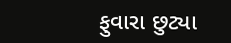ફુવારા છુટ્યા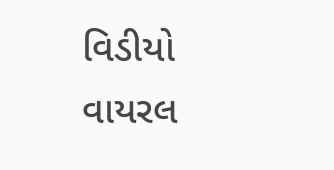વિડીયો વાયરલ